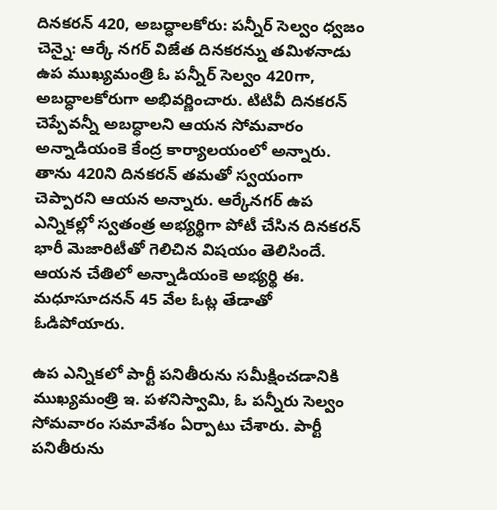దినకరన్ 420, అబద్ధాలకోరు: పన్నీర్ సెల్వం ధ్వజం
చెన్నై: ఆర్కే నగర్ విజేత దినకరన్ను తమిళనాడు ఉప ముఖ్యమంత్రి ఓ పన్నీర్ సెల్వం 420గా, అబద్ధాలకోరుగా అభివర్ణించారు. టిటివీ దినకరన్ చెప్పేవన్నీ అబద్ధాలని ఆయన సోమవారం అన్నాడియంకె కేంద్ర కార్యాలయంలో అన్నారు.
తాను 420ని దినకరన్ తమతో స్వయంగా చెప్పారని ఆయన అన్నారు. ఆర్కేనగర్ ఉప ఎన్నికల్లో స్వతంత్ర అభ్యర్థిగా పోటీ చేసిన దినకరన్ భారీ మెజారిటీతో గెలిచిన విషయం తెలిసిందే. ఆయన చేతిలో అన్నాడియంకె అభ్యర్థి ఈ. మధూసూదనన్ 45 వేల ఓట్ల తేడాతో ఓడిపోయారు.

ఉప ఎన్నికలో పార్టీ పనితీరును సమీక్షించడానికి ముఖ్యమంత్రి ఇ. పళనిస్వామి, ఓ పన్నీరు సెల్వం సోమవారం సమావేశం ఏర్పాటు చేశారు. పార్టీ పనితీరును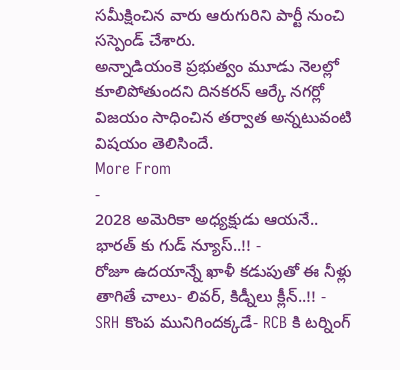సమీక్షించిన వారు ఆరుగురిని పార్టీ నుంచి సస్పెండ్ చేశారు.
అన్నాడియంకె ప్రభుత్వం మూడు నెలల్లో కూలిపోతుందని దినకరన్ ఆర్కే నగర్లో విజయం సాధించిన తర్వాత అన్నటువంటి విషయం తెలిసిందే.
More From
-
2028 అమెరికా అధ్యక్షుడు ఆయనే.. భారత్ కు గుడ్ న్యూస్..!! -
రోజూ ఉదయాన్నే ఖాళీ కడుపుతో ఈ నీళ్లు తాగితే చాలు- లివర్, కిడ్నీలు క్లీన్..!! -
SRH కొంప మునిగిందక్కడే- RCB కి టర్నింగ్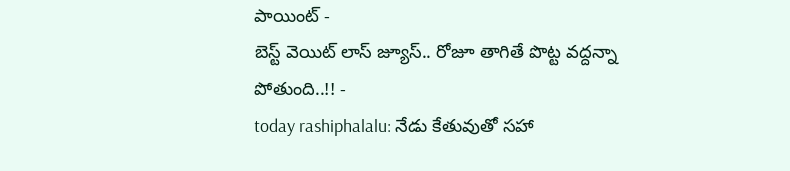పాయింట్ -
బెస్ట్ వెయిట్ లాస్ జ్యూస్.. రోజూ తాగితే పొట్ట వద్దన్నా పోతుంది..!! -
today rashiphalalu: నేడు కేతువుతో సహా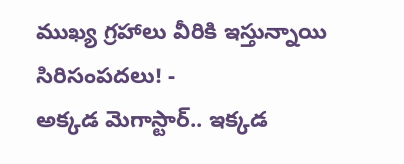ముఖ్య గ్రహాలు వీరికి ఇస్తున్నాయి సిరిసంపదలు! -
అక్కడ మెగాస్టార్.. ఇక్కడ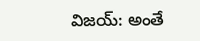విజయ్: అంతే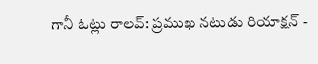గానీ ఓట్లు రాలవ్: ప్రముఖ నటుడు రియాక్షన్ -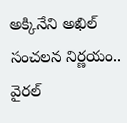అక్కినేని అఖిల్ సంచలన నిర్ణయం.. వైరల్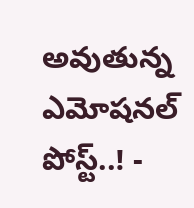అవుతున్న ఎమోషనల్ పోస్ట్..! -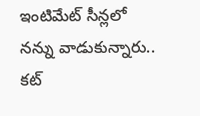ఇంటిమేట్ సీన్లలో నన్ను వాడుకున్నారు.. కట్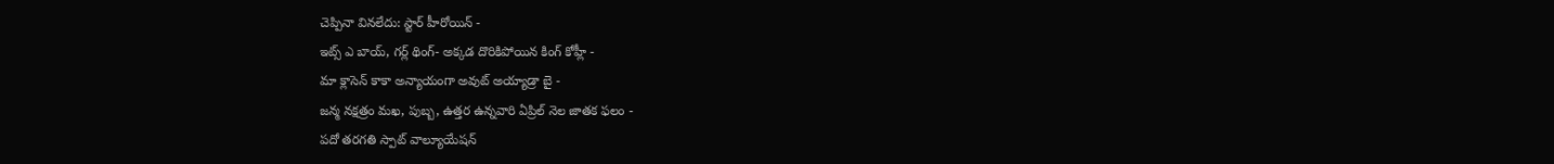చెప్పినా వినలేదు: స్టార్ హీరోయిన్ -
ఇట్స్ ఎ బాయ్, గర్ల్ థింగ్- అక్కడ దొరికిపోయిన కింగ్ కోహ్లీ -
మా క్లాసెన్ కాకా అన్యాయంగా అవుట్ అయ్యాడ్రా బై -
జన్మ నక్షత్రం మఖ, పుబ్బ, ఉత్తర ఉన్నవారి ఏప్రిల్ నెల జాతక ఫలం -
పదో తరగతి స్పాట్ వాల్యూయేషన్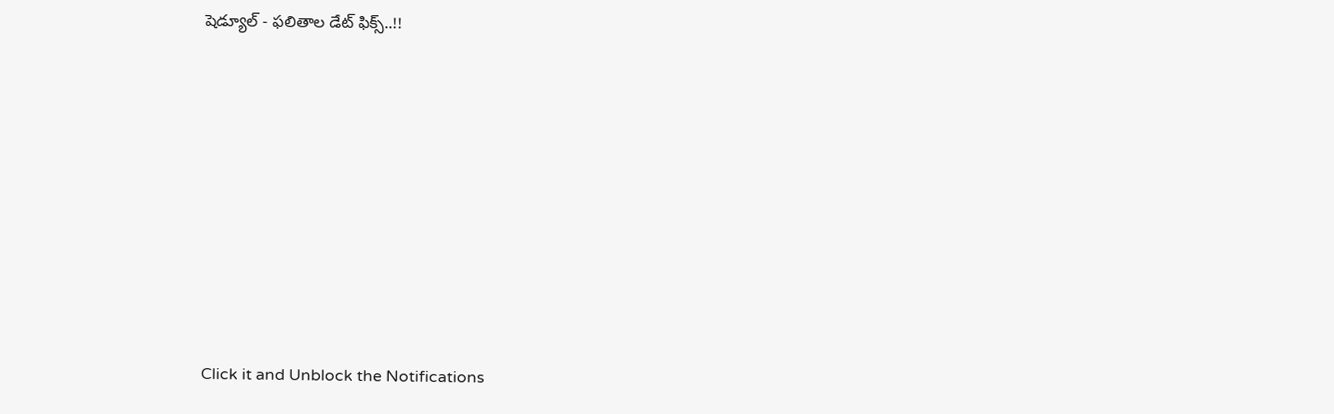షెడ్యూల్ - ఫలితాల డేట్ ఫిక్స్..!!












Click it and Unblock the Notifications